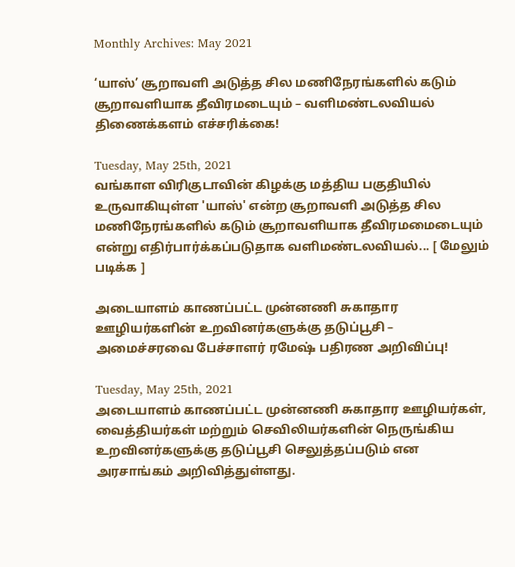Monthly Archives: May 2021

‘யாஸ்’ சூறாவளி அடுத்த சில மணிநேரங்களில் கடும் சூறாவளியாக தீவிரமடையும் – வளிமண்டலவியல் திணைக்களம் எச்சரிக்கை!

Tuesday, May 25th, 2021
வங்காள விரிகுடாவின் கிழக்கு மத்திய பகுதியில் உருவாகியுள்ள 'யாஸ்' என்ற சூறாவளி அடுத்த சில மணிநேரங்களில் கடும் சூறாவளியாக தீவிரமமைடையும் என்று எதிர்பார்க்கப்படுதாக வளிமண்டலவியல்... [ மேலும் படிக்க ]

அடையாளம் காணப்பட்ட முன்னணி சுகாதார ஊழியர்களின் உறவினர்களுக்கு தடுப்பூசி – அமைச்சரவை பேச்சாளர் ரமேஷ் பதிரண அறிவிப்பு!

Tuesday, May 25th, 2021
அடையாளம் காணப்பட்ட முன்னணி சுகாதார ஊழியர்கள், வைத்தியர்கள் மற்றும் செவிலியர்களின் நெருங்கிய உறவினர்களுக்கு தடுப்பூசி செலுத்தப்படும் என அரசாங்கம் அறிவித்துள்ளது.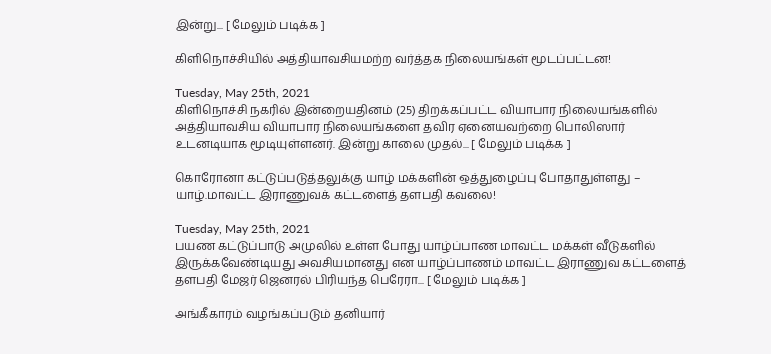இன்று... [ மேலும் படிக்க ]

கிளிநொச்சியில் அத்தியாவசியமற்ற வர்த்தக நிலையங்கள் மூடப்பட்டன!

Tuesday, May 25th, 2021
கிளிநொச்சி நகரில் இன்றையதினம் (25) திறக்கப்பட்ட வியாபார நிலையங்களில் அத்தியாவசிய வியாபார நிலையங்களை தவிர ஏனையவற்றை பொலிஸார் உடனடியாக மூடியுள்ளனர். இன்று காலை முதல்... [ மேலும் படிக்க ]

கொரோனா கட்டுப்படுத்தலுக்கு யாழ் மக்களின் ஒத்துழைப்பு போதாதுள்ளது – யாழ்.மாவட்ட இராணுவக் கட்டளைத் தளபதி கவலை!

Tuesday, May 25th, 2021
பயண கட்டுப்பாடு அமுலில் உள்ள போது யாழ்ப்பாண மாவட்ட மக்கள் வீடுகளில் இருக்கவேண்டியது அவசியமானது என யாழ்ப்பாணம் மாவட்ட இராணுவ கட்டளைத் தளபதி மேஜர் ஜெனரல் பிரியந்த பெரேரா... [ மேலும் படிக்க ]

அங்கீகாரம் வழங்கப்படும் தனியார்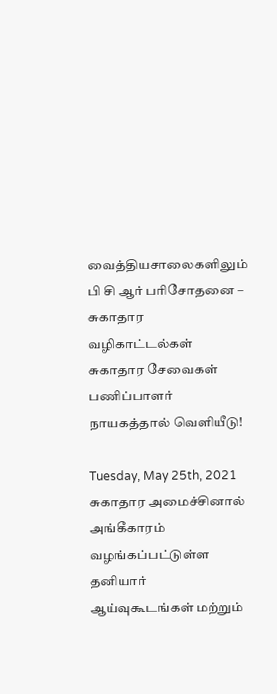வைத்தியசாலைகளிலும் பி சி ஆர் பரிசோதனை – சுகாதார வழிகாட்டல்கள் சுகாதார சேவைகள் பணிப்பாளர் நாயகத்தால் வெளியீடு!

Tuesday, May 25th, 2021
சுகாதார அமைச்சினால் அங்கீகாரம் வழங்கப்பட்டுள்ள தனியார் ஆய்வுகூடங்கள் மற்றும்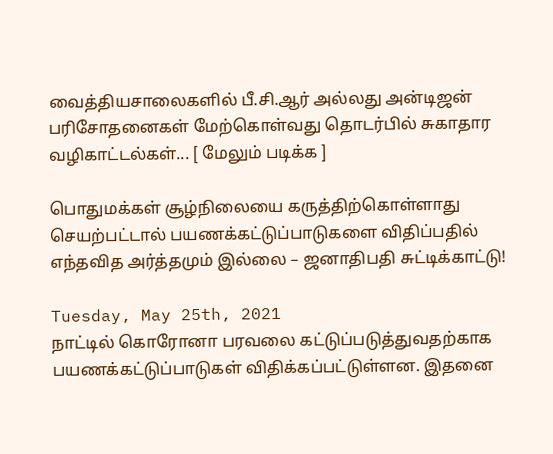வைத்தியசாலைகளில் பீ.சி.ஆர் அல்லது அன்டிஜன் பரிசோதனைகள் மேற்கொள்வது தொடர்பில் சுகாதார வழிகாட்டல்கள்... [ மேலும் படிக்க ]

பொதுமக்கள் சூழ்நிலையை கருத்திற்கொள்ளாது செயற்பட்டால் பயணக்கட்டுப்பாடுகளை விதிப்பதில் எந்தவித அர்த்தமும் இல்லை – ஜனாதிபதி சுட்டிக்காட்டு!

Tuesday, May 25th, 2021
நாட்டில் கொரோனா பரவலை கட்டுப்படுத்துவதற்காக பயணக்கட்டுப்பாடுகள் விதிக்கப்பட்டுள்ளன. இதனை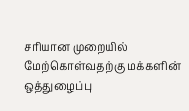சரியான முறையில் மேற்கொள்வதற்கு மக்களின் ஒத்துழைப்பு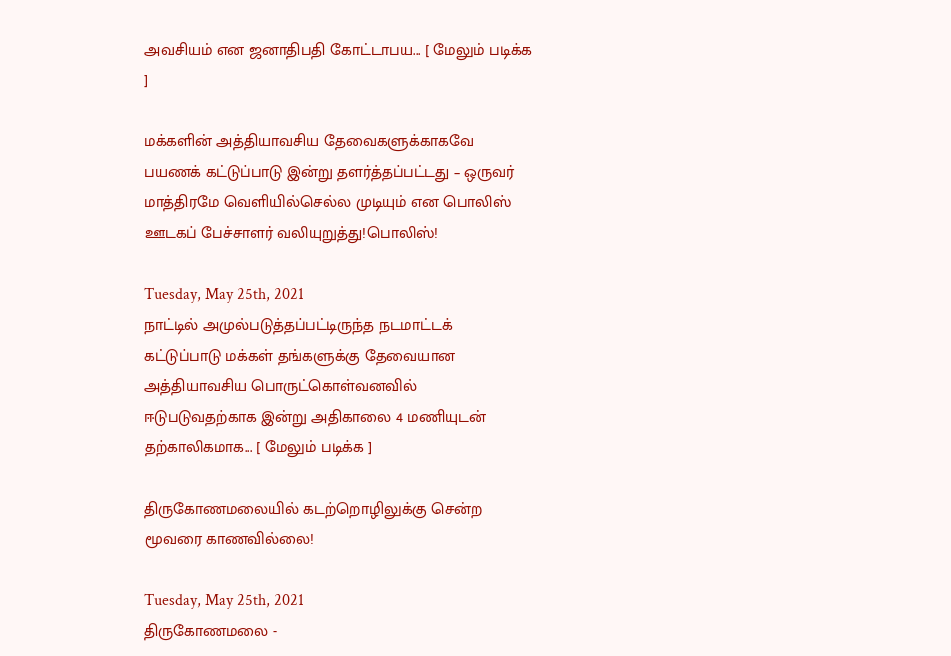அவசியம் என ஜனாதிபதி கோட்டாபய... [ மேலும் படிக்க ]

மக்களின் அத்தியாவசிய தேவைகளுக்காகவே பயணக் கட்டுப்பாடு இன்று தளர்த்தப்பட்டது – ஒருவர் மாத்திரமே வெளியில்செல்ல முடியும் என பொலிஸ் ஊடகப் பேச்சாளர் வலியுறுத்து!பொலிஸ்!

Tuesday, May 25th, 2021
நாட்டில் அமுல்படுத்தப்பட்டிருந்த நடமாட்டக் கட்டுப்பாடு மக்கள் தங்களுக்கு தேவையான அத்தியாவசிய பொருட்கொள்வனவில் ஈடுபடுவதற்காக இன்று அதிகாலை 4 மணியுடன் தற்காலிகமாக... [ மேலும் படிக்க ]

திருகோணமலையில் கடற்றொழிலுக்கு சென்ற மூவரை காணவில்லை!

Tuesday, May 25th, 2021
திருகோணமலை -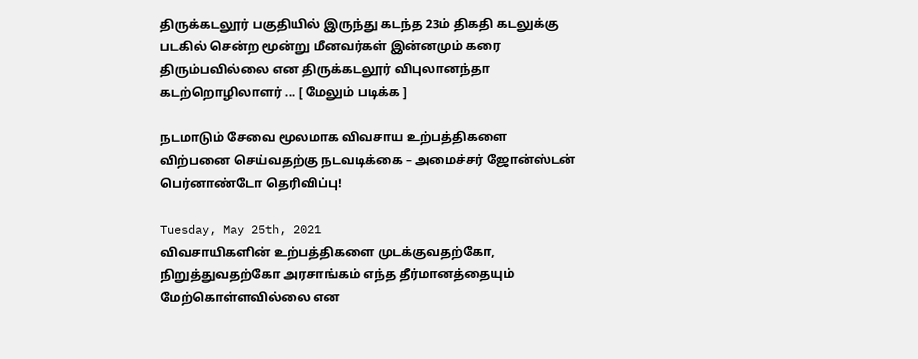திருக்கடலூர் பகுதியில் இருந்து கடந்த 23ம் திகதி கடலுக்கு படகில் சென்ற மூன்று மீனவர்கள் இன்னமும் கரை திரும்பவில்லை என திருக்கடலூர் விபுலானந்தா கடற்றொழிலாளர் ... [ மேலும் படிக்க ]

நடமாடும் சேவை மூலமாக விவசாய உற்பத்திகளை விற்பனை செய்வதற்கு நடவடிக்கை – அமைச்சர் ஜோன்ஸ்டன் பெர்னாண்டோ தெரிவிப்பு!

Tuesday, May 25th, 2021
விவசாயிகளின் உற்பத்திகளை முடக்குவதற்கோ, நிறுத்துவதற்கோ அரசாங்கம் எந்த தீர்மானத்தையும் மேற்கொள்ளவில்லை என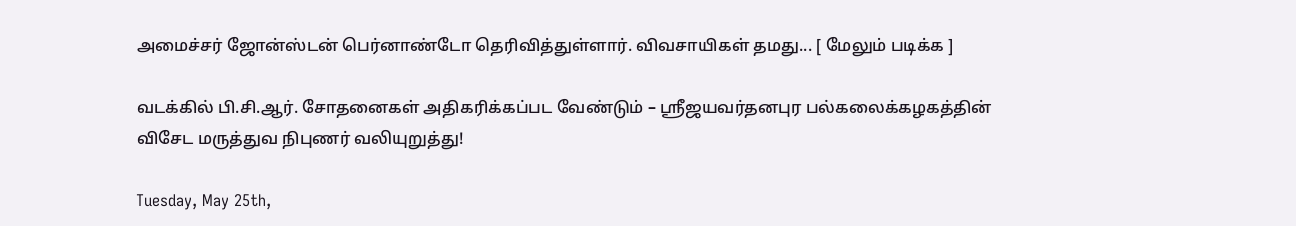அமைச்சர் ஜோன்ஸ்டன் பெர்னாண்டோ தெரிவித்துள்ளார். விவசாயிகள் தமது... [ மேலும் படிக்க ]

வடக்கில் பி.சி.ஆர். சோதனைகள் அதிகரிக்கப்பட வேண்டும் – ஸ்ரீஜயவர்தனபுர பல்கலைக்கழகத்தின் விசேட மருத்துவ நிபுணர் வலியுறுத்து!

Tuesday, May 25th,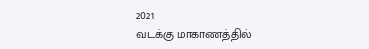2021
வடக்கு மாகாணத்தில்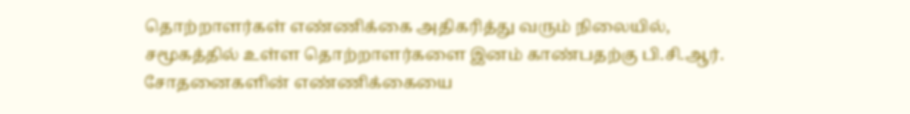தொற்றாளர்கள் எண்ணிக்கை அதிகரித்து வரும் நிலையில், சமூகத்தில் உள்ள தொற்றாளர்களை இனம் காண்பதற்கு பி.சி.ஆர். சோதனைகளின் எண்ணிக்கையை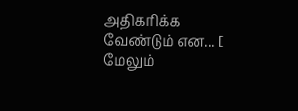அதிகரிக்க வேண்டும் என... [ மேலும்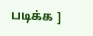படிக்க ]